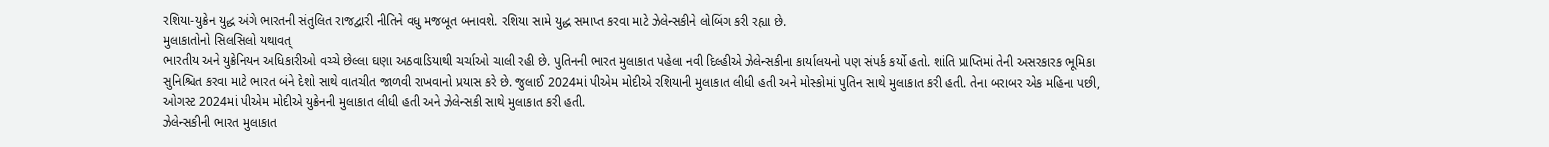રશિયા-યુક્રેન યુદ્ધ અંગે ભારતની સંતુલિત રાજદ્વારી નીતિને વધુ મજબૂત બનાવશે. રશિયા સામે યુદ્ધ સમાપ્ત કરવા માટે ઝેલેન્સકીને લોબિંગ કરી રહ્યા છે.
મુલાકાતોનો સિલસિલો યથાવત્
ભારતીય અને યુક્રેનિયન અધિકારીઓ વચ્ચે છેલ્લા ઘણા અઠવાડિયાથી ચર્ચાઓ ચાલી રહી છે. પુતિનની ભારત મુલાકાત પહેલા નવી દિલ્હીએ ઝેલેન્સકીના કાર્યાલયનો પણ સંપર્ક કર્યો હતો. શાંતિ પ્રાપ્તિમાં તેની અસરકારક ભૂમિકા સુનિશ્ચિત કરવા માટે ભારત બંને દેશો સાથે વાતચીત જાળવી રાખવાનો પ્રયાસ કરે છે. જુલાઈ 2024માં પીએમ મોદીએ રશિયાની મુલાકાત લીધી હતી અને મોસ્કોમાં પુતિન સાથે મુલાકાત કરી હતી. તેના બરાબર એક મહિના પછી, ઓગસ્ટ 2024માં પીએમ મોદીએ યુક્રેનની મુલાકાત લીધી હતી અને ઝેલેન્સકી સાથે મુલાકાત કરી હતી.
ઝેલેન્સકીની ભારત મુલાકાત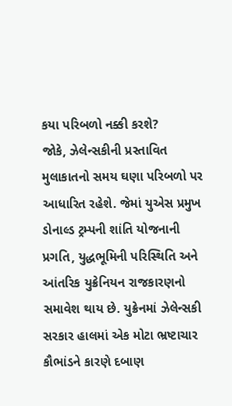કયા પરિબળો નક્કી કરશે?
જોકે, ઝેલેન્સકીની પ્રસ્તાવિત મુલાકાતનો સમય ઘણા પરિબળો પર આધારિત રહેશે. જેમાં યુએસ પ્રમુખ ડોનાલ્ડ ટ્રમ્પની શાંતિ યોજનાની પ્રગતિ, યુદ્ધભૂમિની પરિસ્થિતિ અને આંતરિક યુક્રેનિયન રાજકારણનો સમાવેશ થાય છે. યુક્રેનમાં ઝેલેન્સકી સરકાર હાલમાં એક મોટા ભ્રષ્ટાચાર કૌભાંડને કારણે દબાણ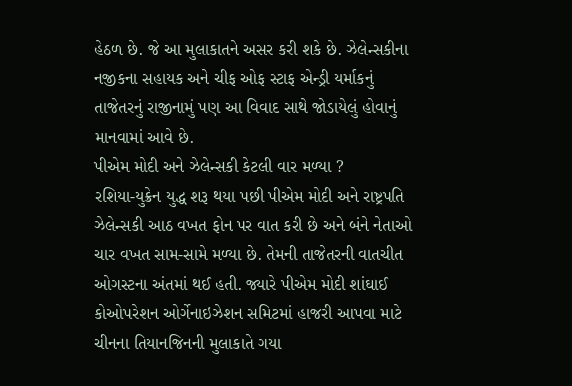હેઠળ છે. જે આ મુલાકાતને અસર કરી શકે છે. ઝેલેન્સકીના નજીકના સહાયક અને ચીફ ઓફ સ્ટાફ એન્ડ્રી યર્માકનું તાજેતરનું રાજીનામું પણ આ વિવાદ સાથે જોડાયેલું હોવાનું માનવામાં આવે છે.
પીએમ મોદી અને ઝેલેન્સકી કેટલી વાર મળ્યા ?
રશિયા-યુક્રેન યુદ્ધ શરૂ થયા પછી પીએમ મોદી અને રાષ્ટ્રપતિ ઝેલેન્સકી આઠ વખત ફોન પર વાત કરી છે અને બંને નેતાઓ ચાર વખત સામ-સામે મળ્યા છે. તેમની તાજેતરની વાતચીત ઓગસ્ટના અંતમાં થઈ હતી. જ્યારે પીએમ મોદી શાંઘાઈ કોઓપરેશન ઓર્ગેનાઇઝેશન સમિટમાં હાજરી આપવા માટે ચીનના તિયાનજિનની મુલાકાતે ગયા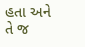હતા અને તે જ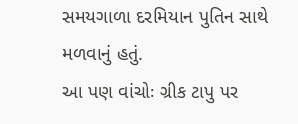સમયગાળા દરમિયાન પુતિન સાથે મળવાનું હતું.
આ પણ વાંચોઃ ગ્રીક ટાપુ પર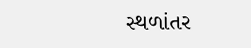સ્થળાંતર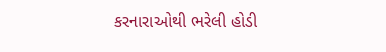કરનારાઓથી ભરેલી હોડી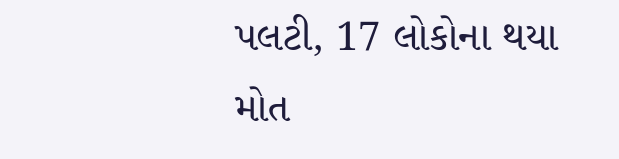પલટી, 17 લોકોના થયા મોત